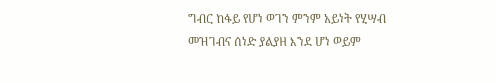ግብር ከፋይ የሆነ ወገን ምንም አይነት የሂሣብ መዝገብና ሰነድ ያልያዘ እንደ ሆነ ወይም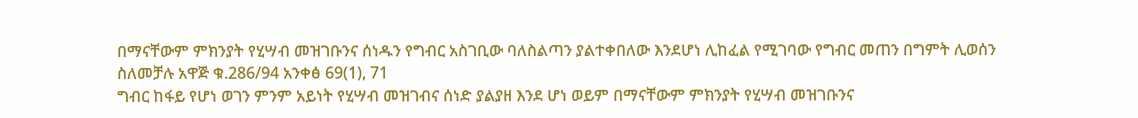በማናቸውም ምክንያት የሂሣብ መዝገቡንና ሰነዱን የግብር አስገቢው ባለስልጣን ያልተቀበለው እንደሆነ ሊከፈል የሚገባው የግብር መጠን በግምት ሊወሰን ስለመቻሉ አዋጅ ቁ.286/94 አንቀፅ 69(1), 71
ግብር ከፋይ የሆነ ወገን ምንም አይነት የሂሣብ መዝገብና ሰነድ ያልያዘ እንደ ሆነ ወይም በማናቸውም ምክንያት የሂሣብ መዝገቡንና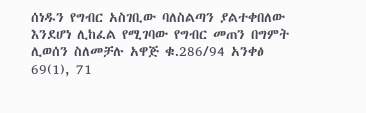ሰነዱን የግብር አስገቢው ባለስልጣን ያልተቀበለው እንደሆነ ሊከፈል የሚገባው የግብር መጠን በግምት ሊወሰን ስለመቻሉ አዋጅ ቁ.286/94 አንቀፅ 69(1), 71